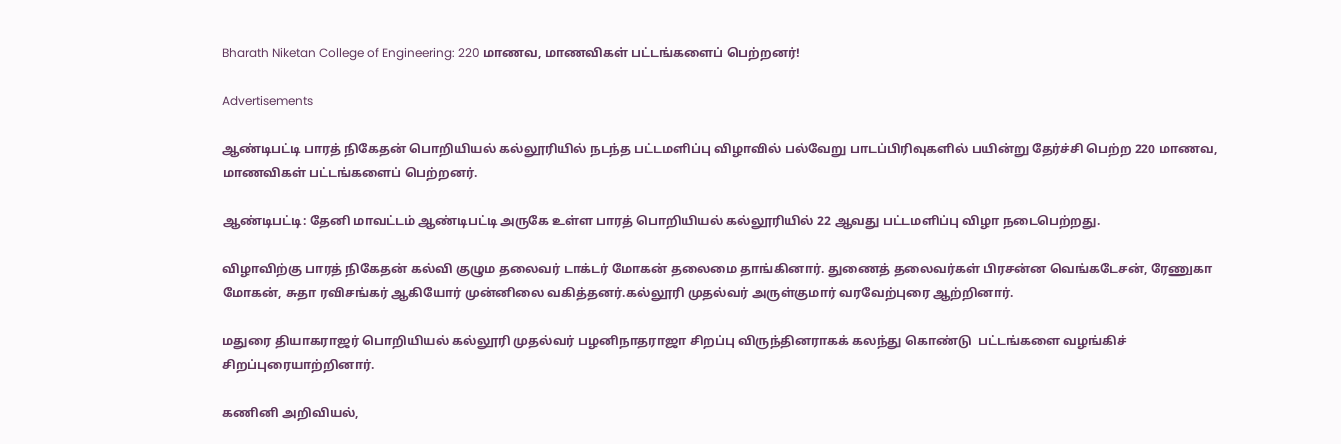Bharath Niketan College of Engineering: 220 மாணவ, மாணவிகள் பட்டங்களைப் பெற்றனர்!

Advertisements

ஆண்டிபட்டி பாரத் நிகேதன் பொறியியல் கல்லூரியில் நடந்த பட்டமளிப்பு விழாவில் பல்வேறு பாடப்பிரிவுகளில் பயின்று தேர்ச்சி பெற்ற 220 மாணவ, மாணவிகள் பட்டங்களைப் பெற்றனர்.

ஆண்டிபட்டி: தேனி மாவட்டம் ஆண்டிபட்டி அருகே உள்ள பாரத் பொறியியல் கல்லூரியில் 22 ஆவது பட்டமளிப்பு விழா நடைபெற்றது.

விழாவிற்கு பாரத் நிகேதன் கல்வி குழும தலைவர் டாக்டர் மோகன் தலைமை தாங்கினார். துணைத் தலைவர்கள் பிரசன்ன வெங்கடேசன், ரேணுகா மோகன், சுதா ரவிசங்கர் ஆகியோர் முன்னிலை வகித்தனர்.கல்லூரி முதல்வர் அருள்குமார் வரவேற்புரை ஆற்றினார்.

மதுரை தியாகராஜர் பொறியியல் கல்லூரி முதல்வர் பழனிநாதராஜா சிறப்பு விருந்தினராகக் கலந்து கொண்டு  பட்டங்களை வழங்கிச் சிறப்புரையாற்றினார்.

கணினி அறிவியல்,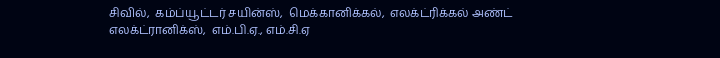சிவில்,  கம்ப்யூட்டர் சயின்ஸ்,  மெக்கானிக்கல்,  எலக்ட்ரிக்கல் அண்ட் எலக்ட்ரானிக்ஸ்,  எம்.பி.ஏ., எம்.சி.ஏ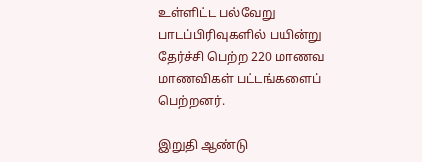உள்ளிட்ட பல்வேறு பாடப்பிரிவுகளில் பயின்று தேர்ச்சி பெற்ற 220 மாணவ மாணவிகள் பட்டங்களைப் பெற்றனர்.

இறுதி ஆண்டு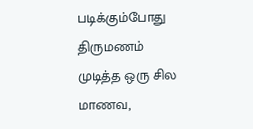படிக்கும்போது திருமணம் முடித்த ஒரு சில மாணவ,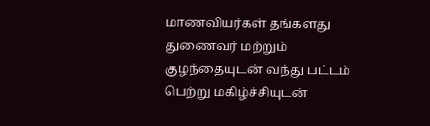மாணவியர்கள் தங்களது துணைவர் மற்றும்  குழந்தையுடன் வந்து பட்டம் பெற்று மகிழ்ச்சியுடன்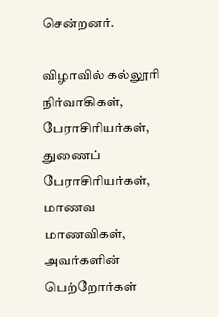சென்றனர்.

விழாவில் கல்லூரி நிர்வாகிகள்,  பேராசிரியர்கள்,  துணைப் பேராசிரியர்கள்,  மாணவ மாணவிகள்,  அவர்களின்  பெற்றோர்கள்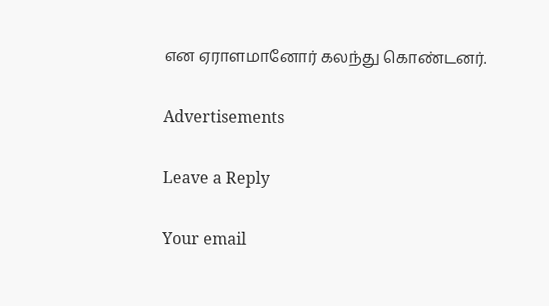என ஏராளமானோர் கலந்து கொண்டனர்.

Advertisements

Leave a Reply

Your email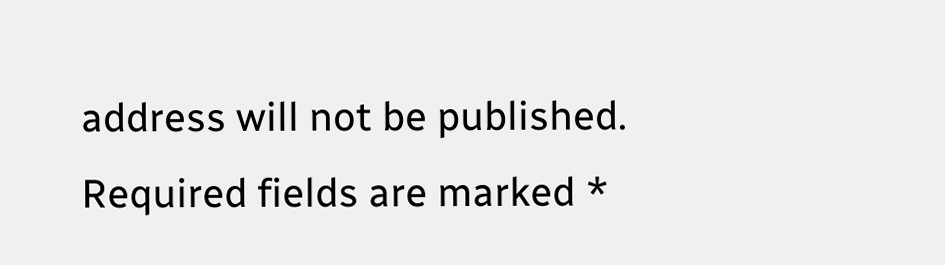address will not be published. Required fields are marked *